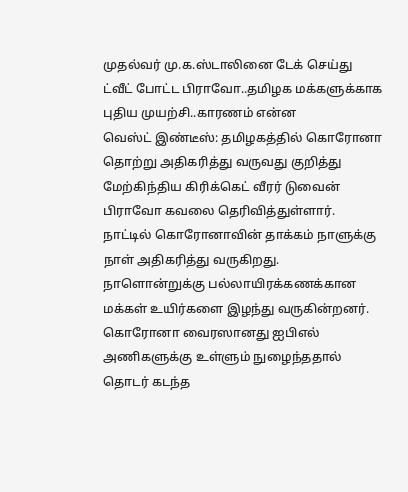முதல்வர் மு.க.ஸ்டாலினை டேக் செய்து ட்வீட் போட்ட பிராவோ..தமிழக மக்களுக்காக புதிய முயற்சி..காரணம் என்ன
வெஸ்ட் இண்டீஸ்: தமிழகத்தில் கொரோனா தொற்று அதிகரித்து வருவது குறித்து மேற்கிந்திய கிரிக்கெட் வீரர் டுவைன் பிராவோ கவலை தெரிவித்துள்ளார்.
நாட்டில் கொரோனாவின் தாக்கம் நாளுக்கு நாள் அதிகரித்து வருகிறது. நாளொன்றுக்கு பல்லாயிரக்கணக்கான மக்கள் உயிர்களை இழந்து வருகின்றனர்.
கொரோனா வைரஸானது ஐபிஎல் அணிகளுக்கு உள்ளும் நுழைந்ததால் தொடர் கடந்த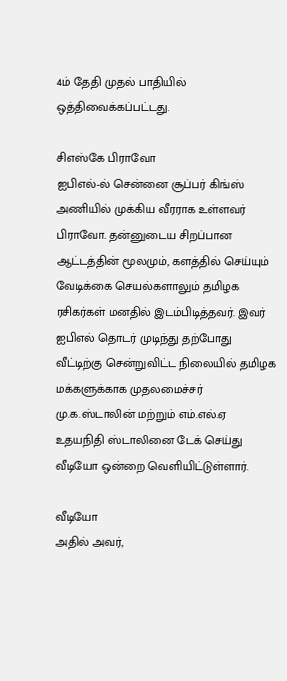4ம் தேதி முதல் பாதியில் ஒத்திவைக்கப்பட்டது.

சிஎஸ்கே பிராவோ
ஐபிஎல்-ல் சென்னை சூப்பர் கிங்ஸ் அணியில் முக்கிய வீரராக உள்ளவர் பிராவோ. தன்னுடைய சிறப்பான ஆட்டத்தின் மூலமும், களத்தில் செய்யும் வேடிக்கை செயல்களாலும் தமிழக ரசிகர்கள் மனதில் இடம்பிடித்தவர். இவர் ஐபிஎல் தொடர் முடிந்து தற்போது வீட்டிற்கு சென்றுவிட்ட நிலையில் தமிழக மக்களுக்காக முதலமைச்சர் மு.க.ஸ்டாலின் மற்றும் எம்.எல்.ஏ உதயநிதி ஸ்டாலினை டேக் செய்து
வீடியோ ஒன்றை வெளியிட்டுள்ளார்.

வீடியோ
அதில் அவர்,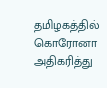தமிழகத்தில் கொரோனா அதிகரித்து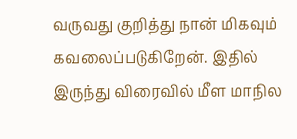வருவது குறித்து நான் மிகவும் கவலைப்படுகிறேன். இதில் இருந்து விரைவில் மீள மாநில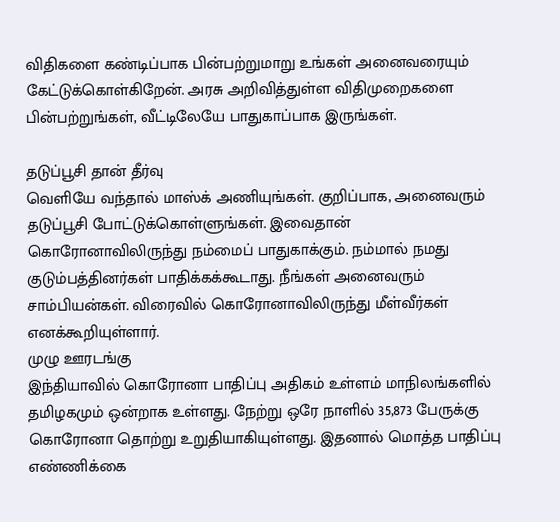விதிகளை கண்டிப்பாக பின்பற்றுமாறு உங்கள் அனைவரையும் கேட்டுக்கொள்கிறேன். அரசு அறிவித்துள்ள விதிமுறைகளை பின்பற்றுங்கள், வீட்டிலேயே பாதுகாப்பாக இருங்கள்.

தடுப்பூசி தான் தீர்வு
வெளியே வந்தால் மாஸ்க் அணியுங்கள். குறிப்பாக, அனைவரும் தடுப்பூசி போட்டுக்கொள்ளுங்கள். இவைதான் கொரோனாவிலிருந்து நம்மைப் பாதுகாக்கும். நம்மால் நமது குடும்பத்தினர்கள் பாதிக்கக்கூடாது. நீங்கள் அனைவரும் சாம்பியன்கள். விரைவில் கொரோனாவிலிருந்து மீள்வீர்கள் எனக்கூறியுள்ளார்.
முழு ஊரடங்கு
இந்தியாவில் கொரோனா பாதிப்பு அதிகம் உள்ளம் மாநிலங்களில் தமிழகமும் ஒன்றாக உள்ளது. நேற்று ஒரே நாளில் 35,873 பேருக்கு கொரோனா தொற்று உறுதியாகியுள்ளது. இதனால் மொத்த பாதிப்பு எண்ணிக்கை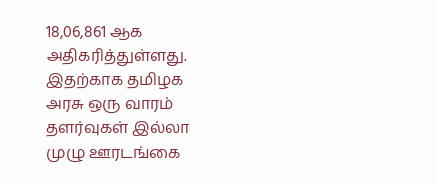18,06,861 ஆக அதிகரித்துள்ளது. இதற்காக தமிழக அரசு ஒரு வாரம் தளர்வுகள் இல்லா முழு ஊரடங்கை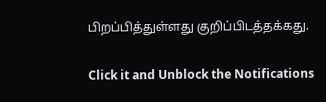பிறப்பித்துள்ளது குறிப்பிடத்தக்கது.


Click it and Unblock the Notifications